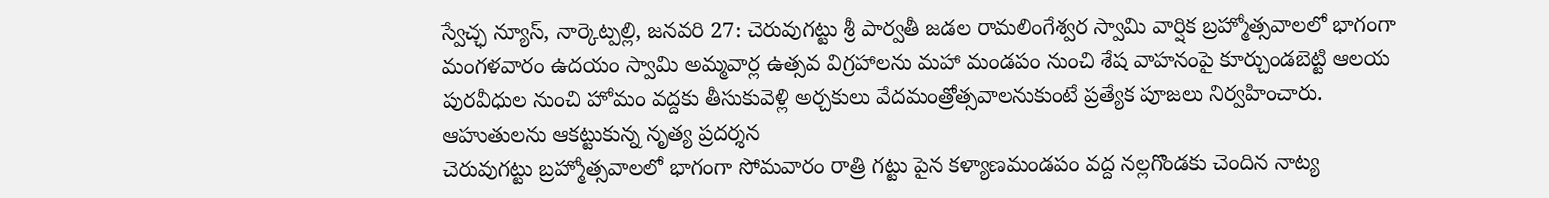స్వేచ్ఛ న్యూస్, నార్కెట్పల్లి, జనవరి 27: చెరువుగట్టు శ్రీ పార్వతీ జడల రామలింగేశ్వర స్వామి వార్షిక బ్రహ్మోత్సవాలలో భాగంగా మంగళవారం ఉదయం స్వామి అమ్మవార్ల ఉత్సవ విగ్రహాలను మహా మండపం నుంచి శేష వాహనంపై కూర్చుండబెట్టి ఆలయ పురవీధుల నుంచి హోమం వద్దకు తీసుకువెళ్లి అర్చకులు వేదమంత్రోత్సవాలనుకుంటే ప్రత్యేక పూజలు నిర్వహించారు.
ఆహుతులను ఆకట్టుకున్న నృత్య ప్రదర్శన
చెరువుగట్టు బ్రహ్మోత్సవాలలో భాగంగా సోమవారం రాత్రి గట్టు పైన కళ్యాణమండపం వద్ద నల్లగొండకు చెందిన నాట్య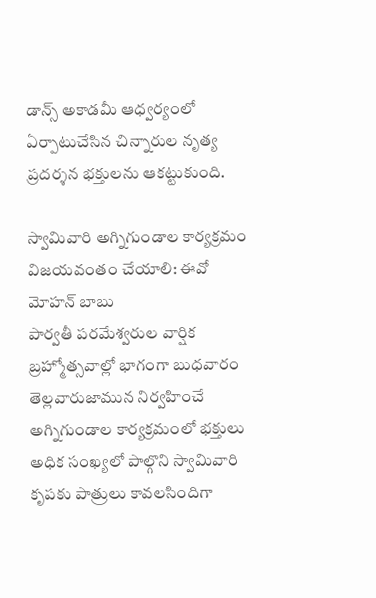డాన్స్ అకాడమీ ఆధ్వర్యంలో ఏర్పాటుచేసిన చిన్నారుల నృత్య ప్రదర్శన భక్తులను ఆకట్టుకుంది.

స్వామివారి అగ్నిగుండాల కార్యక్రమం విజయవంతం చేయాలి: ఈవో మోహన్ బాబు
పార్వతీ పరమేశ్వరుల వార్షిక బ్రహ్మోత్సవాల్లో భాగంగా బుధవారం తెల్లవారుజామున నిర్వహించే అగ్నిగుండాల కార్యక్రమంలో భక్తులు అధిక సంఖ్యలో పాల్గొని స్వామివారి కృపకు పాత్రులు కావలసిందిగా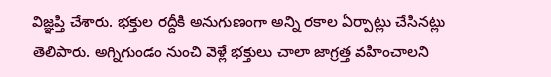విజ్ఞప్తి చేశారు. భక్తుల రద్దీకి అనుగుణంగా అన్ని రకాల ఏర్పాట్లు చేసినట్లు తెలిపారు. అగ్నిగుండం నుంచి వెళ్లే భక్తులు చాలా జాగ్రత్త వహించాలని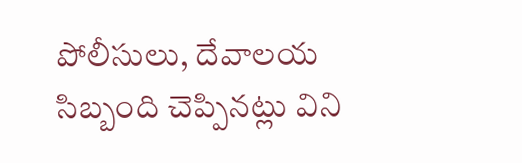పోలీసులు, దేవాలయ సిబ్బంది చెప్పినట్లు విని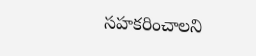సహకరించాలని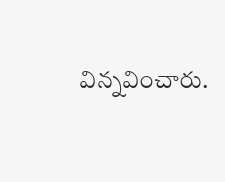విన్నవించారు.